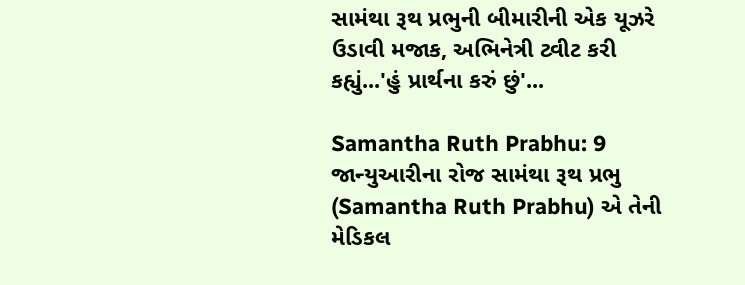સામંથા રૂથ પ્રભુની બીમારીની એક યૂઝરે ઉડાવી મજાક, અભિનેત્રી ટ્વીટ કરી કહ્યું...'હું પ્રાર્થના કરું છું'...

Samantha Ruth Prabhu: 9 જાન્યુઆરીના રોજ સામંથા રૂથ પ્રભુ (Samantha Ruth Prabhu) એ તેની મેડિકલ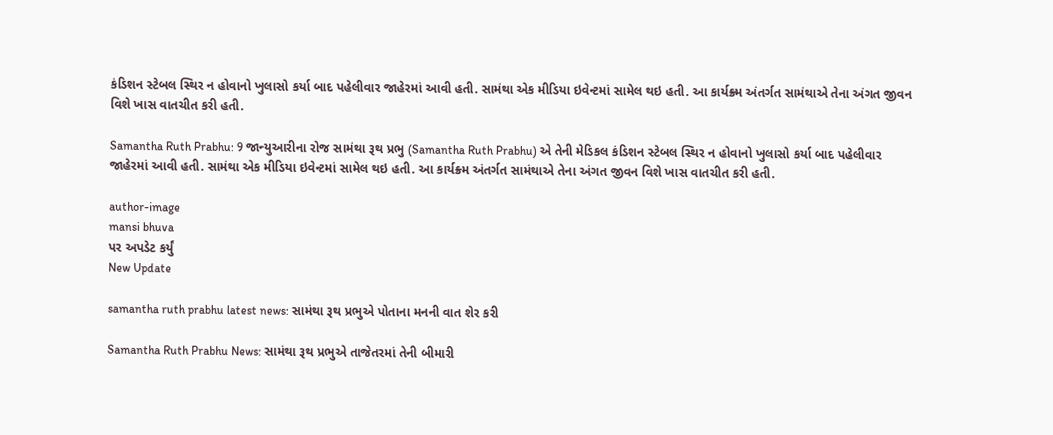કંડિશન સ્ટેબલ સ્થિર ન હોવાનો ખુલાસો કર્યા બાદ પહેલીવાર જાહેરમાં આવી હતી. સામંથા એક મીડિયા ઇવેન્ટમાં સામેલ થઇ હતી. આ કાર્યક્ર્મ અંતર્ગત સામંથાએ તેના અંગત જીવન વિશે ખાસ વાતચીત કરી હતી.

Samantha Ruth Prabhu: 9 જાન્યુઆરીના રોજ સામંથા રૂથ પ્રભુ (Samantha Ruth Prabhu) એ તેની મેડિકલ કંડિશન સ્ટેબલ સ્થિર ન હોવાનો ખુલાસો કર્યા બાદ પહેલીવાર જાહેરમાં આવી હતી. સામંથા એક મીડિયા ઇવેન્ટમાં સામેલ થઇ હતી. આ કાર્યક્ર્મ અંતર્ગત સામંથાએ તેના અંગત જીવન વિશે ખાસ વાતચીત કરી હતી.

author-image
mansi bhuva
પર અપડેટ કર્યું
New Update

samantha ruth prabhu latest news: સામંથા રૂથ પ્રભુએ પોતાના મનની વાત શેર કરી

Samantha Ruth Prabhu News: સામંથા રૂથ પ્રભુએ તાજેતરમાં તેની બીમારી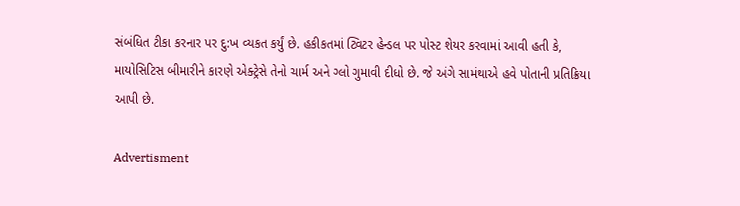સંબંધિત ટીકા કરનાર પર દુ:ખ વ્યકત કર્યું છે. હકીકતમાં ટ્વિટર હેન્ડલ પર પોસ્ટ શેયર કરવામાં આવી હતી કે, માયોસિટિસ બીમારીને કારણે એક્ટ્રેસે તેનો ચાર્મ અને ગ્લો ગુમાવી દીધો છે. જે અંગે સામંથાએ હવે પોતાની પ્રતિક્રિયા આપી છે.

Advertisment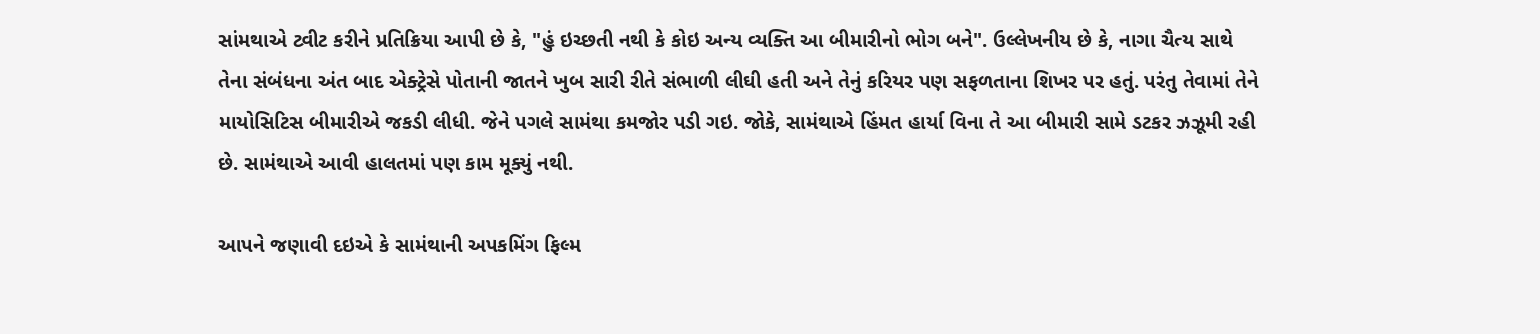સાંમથાએ ટ્વીટ કરીને પ્રતિક્રિયા આપી છે કે, "હું ઇચ્છતી નથી કે કોઇ અન્ય વ્યક્તિ આ બીમારીનો ભોગ બને". ઉલ્લેખનીય છે કે, નાગા ચૈત્ય સાથે તેના સંબંધના અંત બાદ એક્ટ્રેસે પોતાની જાતને ખુબ સારી રીતે સંભાળી લીઘી હતી અને તેનું કરિયર પણ સફળતાના શિખર પર હતું. પરંતુ તેવામાં તેને માયોસિટિસ બીમારીએ જકડી લીધી. જેને પગલે સામંથા કમજોર પડી ગઇ. જોકે, સામંથાએ હિંમત હાર્યા વિના તે આ બીમારી સામે ડટકર ઝઝૂમી રહી છે. સામંથાએ આવી હાલતમાં પણ કામ મૂક્યું નથી.

આપને જણાવી દઇએ કે સામંથાની અપકમિંગ ફિલ્મ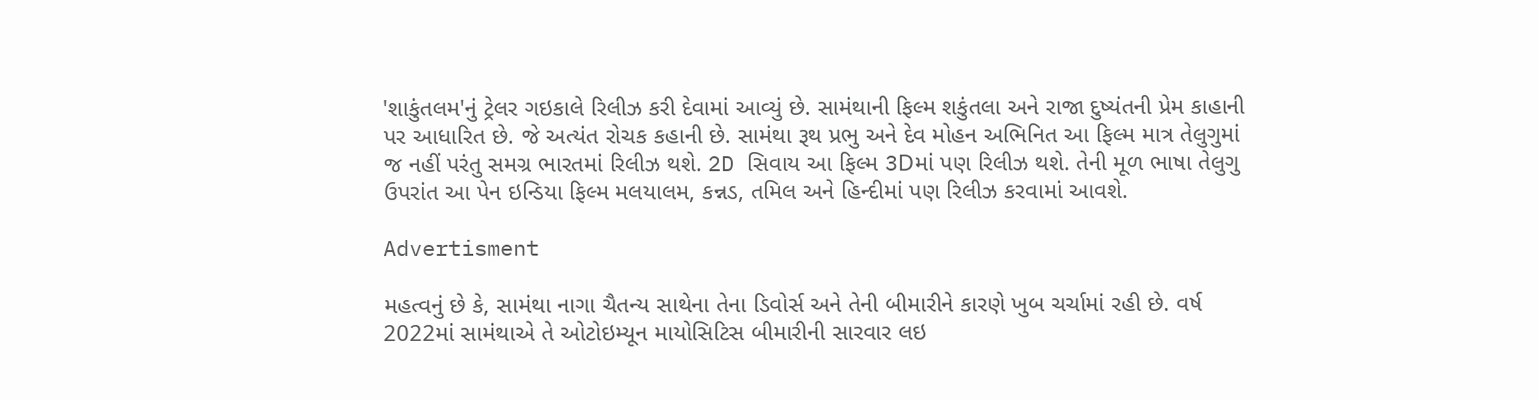'શાકુંતલમ'નું ટ્રેલર ગઇકાલે રિલીઝ કરી દેવામાં આવ્યું છે. સામંથાની ફિલ્મ શકુંતલા અને રાજા દુષ્યંતની પ્રેમ કાહાની પર આધારિત છે. જે અત્યંત રોચક કહાની છે. સામંથા રૂથ પ્રભુ અને દેવ મોહન અભિનિત આ ફિલ્મ માત્ર તેલુગુમાં જ નહીં પરંતુ સમગ્ર ભારતમાં રિલીઝ થશે. 2D સિવાય આ ફિલ્મ 3Dમાં પણ રિલીઝ થશે. તેની મૂળ ભાષા તેલુગુ ઉપરાંત આ પેન ઇન્ડિયા ફિલ્મ મલયાલમ, કન્નડ, તમિલ અને હિન્દીમાં પણ રિલીઝ કરવામાં આવશે.

Advertisment

મહત્વનું છે કે, સામંથા નાગા ચૈતન્ય સાથેના તેના ડિવોર્સ અને તેની બીમારીને કારણે ખુબ ચર્ચામાં રહી છે. વર્ષ 2022માં સામંથાએ તે ઓટોઇમ્યૂન માયોસિટિસ બીમારીની સારવાર લઇ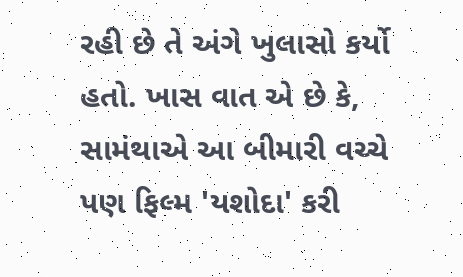રહી છે તે અંગે ખુલાસો કર્યો હતો. ખાસ વાત એ છે કે, સામંથાએ આ બીમારી વચ્ચે પણ ફિલ્મ 'યશોદા' કરી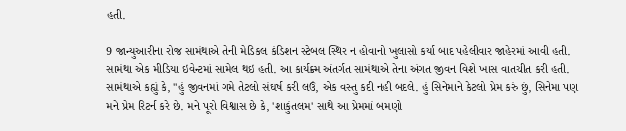હતી.

9 જાન્યુઆરીના રોજ સામંથાએ તેની મેડિકલ કંડિશન સ્ટેબલ સ્થિર ન હોવાનો ખુલાસો કર્યા બાદ પહેલીવાર જાહેરમાં આવી હતી. સામંથા એક મીડિયા ઇવેન્ટમાં સામેલ થઇ હતી. આ કાર્યક્ર્મ અંતર્ગત સામંથાએ તેના અંગત જીવન વિશે ખાસ વાતચીત કરી હતી. સામંથાએ કહ્યું કે, "હું જીવનમાં ગમે તેટલો સંઘર્ષ કરી લઉં, એક વસ્તુ કદી નહી બદલે. હું સિનેમાને કેટલો પ્રેમ કરું છું, સિનેમા પણ મને પ્રેમ રિટર્ન કરે છે. મને પૂરો વિશ્વાસ છે કે, 'શાકુંતલમ' સાથે આ પ્રેમમાં બમણો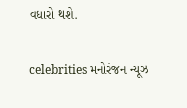વધારો થશે.

celebrities મનોરંજન ન્યૂઝ